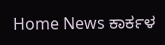Home News ಕಾರ್ಕಳ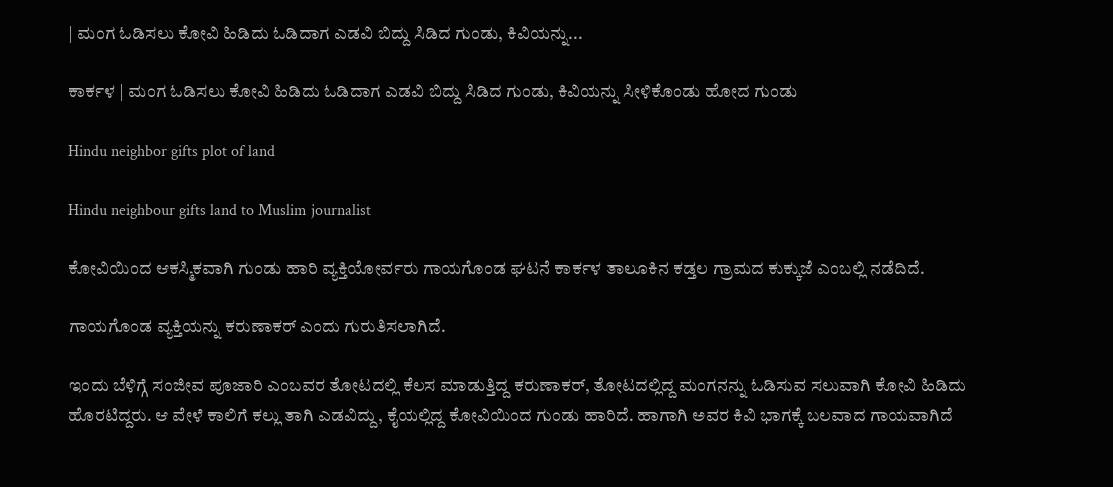| ಮಂಗ ಓಡಿಸಲು ಕೋವಿ ಹಿಡಿದು ಓಡಿದಾಗ ಎಡವಿ ಬಿದ್ದು ಸಿಡಿದ ಗುಂಡು, ಕಿವಿಯನ್ನು...

ಕಾರ್ಕಳ | ಮಂಗ ಓಡಿಸಲು ಕೋವಿ ಹಿಡಿದು ಓಡಿದಾಗ ಎಡವಿ ಬಿದ್ದು ಸಿಡಿದ ಗುಂಡು, ಕಿವಿಯನ್ನು ಸೀಳಿಕೊಂಡು ಹೋದ ಗುಂಡು

Hindu neighbor gifts plot of land

Hindu neighbour gifts land to Muslim journalist

ಕೋವಿಯಿಂದ ಆಕಸ್ಮಿಕವಾಗಿ ಗುಂಡು ಹಾರಿ ವ್ಯಕ್ತಿಯೋರ್ವರು ಗಾಯಗೊಂಡ ಘಟನೆ ಕಾರ್ಕಳ ತಾಲೂಕಿನ ಕಡ್ತಲ ಗ್ರಾಮದ ಕುಕ್ಕುಜೆ ಎಂಬಲ್ಲಿ ನಡೆದಿದೆ.

ಗಾಯಗೊಂಡ ವ್ಯಕ್ತಿಯನ್ನು ಕರುಣಾಕರ್ ಎಂದು ಗುರುತಿಸಲಾಗಿದೆ.

ಇಂದು ಬೆಳಿಗ್ಗೆ ಸಂಜೀವ ಪೂಜಾರಿ ಎಂಬವರ ತೋಟದಲ್ಲಿ ಕೆಲಸ ಮಾಡುತ್ತಿದ್ದ ಕರುಣಾಕರ್, ತೋಟದಲ್ಲಿದ್ದ ಮಂಗನನ್ನು ಓಡಿಸುವ ಸಲುವಾಗಿ ಕೋವಿ ಹಿಡಿದು ಹೊರಟಿದ್ದರು. ಆ ವೇಳೆ ಕಾಲಿಗೆ ಕಲ್ಲು ತಾಗಿ ಎಡವಿದ್ದು, ಕೈಯಲ್ಲಿದ್ದ ಕೋವಿಯಿಂದ ಗುಂಡು ಹಾರಿದೆ. ಹಾಗಾಗಿ ಅವರ ಕಿವಿ ಭಾಗಕ್ಕೆ ಬಲವಾದ ಗಾಯವಾಗಿದೆ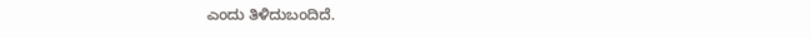ಎಂದು ತಿಳಿದುಬಂದಿದೆ.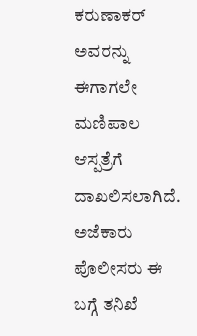ಕರುಣಾಕರ್ ಅವರನ್ನು ಈಗಾಗಲೇ ಮಣಿಪಾಲ ಆಸ್ಪತ್ರೆಗೆ ದಾಖಲಿಸಲಾಗಿದೆ. ಅಜೆಕಾರು ಪೊಲೀಸರು ಈ ಬಗ್ಗೆ ತನಿಖೆ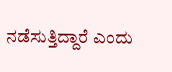ನಡೆಸುತ್ತಿದ್ದಾರೆ ಎಂದು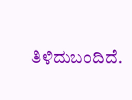ತಿಳಿದುಬಂದಿದೆ.